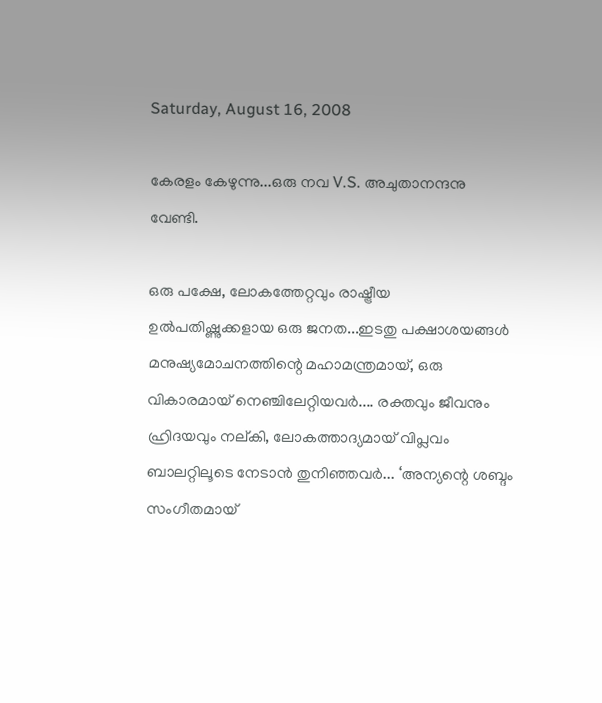Saturday, August 16, 2008

കേരളം കേഴുന്നു...ഒരു നവ V.S. അചുതാനന്ദനു വേണ്ടി.

ഒരു പക്ഷേ, ലോകത്തേറ്റവും രാഷ്ട്രീയ ഉല്‍‌പതിഷ്ണുക്കളായ ഒരു ജനത...ഇടതു പക്ഷാശയങ്ങള്‍ മനുഷ്യമോചനത്തിന്റെ മഹാമന്ത്രമായ്, ഒരു വികാരമായ് നെഞ്ചിലേറ്റിയവര്‍.... രക്തവും ജീവനും ഹ്രിദയവും നല്കി, ലോകത്താദ്യമായ് വിപ്ലവം ബാലറ്റിലൂടെ നേടാന്‍ തുനിഞ്ഞവര്‍... ‘അന്യന്റെ ശബ്ദം സംഗീതമായ്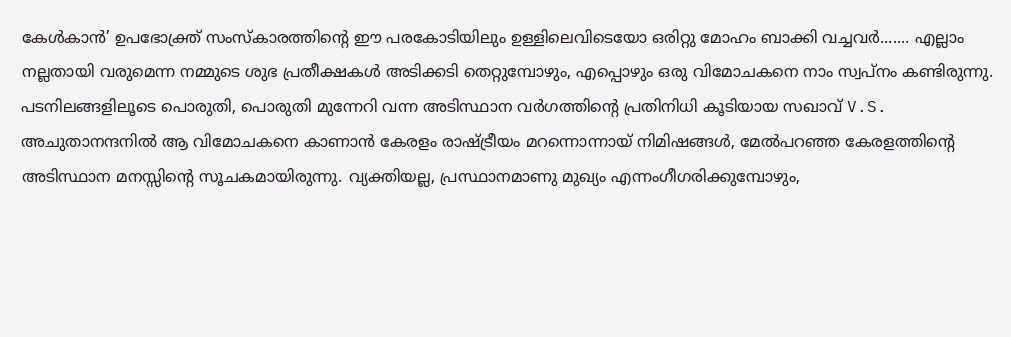കേള്‍കാന്‍’ ഉപഭോക്ത്ര് സംസ്കാരത്തിന്റെ ഈ പരകോടിയിലും ഉള്ളിലെവിടെയോ ഒരിറ്റു മോഹം ബാക്കി വച്ചവര്‍....... എല്ലാം നല്ലതായി വരുമെന്ന നമ്മുടെ ശുഭ പ്രതീക്ഷകള്‍ അടിക്കടി തെറ്റുമ്പോഴും, എപ്പൊഴും ഒരു വിമോചകനെ നാം സ്വപ്നം കണ്ടിരുന്നു. പടനിലങ്ങളിലൂടെ പൊരുതി, പൊരുതി മുന്നേറി വന്ന അടിസ്ഥാന വര്‍ഗത്തിന്റെ പ്രതിനിധി കൂടിയായ സഖാവ് V.S. അചുതാനന്ദനില്‍ ആ വിമോചകനെ കാണാന്‍ കേരളം രാഷ്ട്രീയം മറന്നൊന്നായ് നിമിഷങ്ങള്‍, മേല്‍‌പറഞ്ഞ കേരളത്തിന്റെ അടിസ്ഥാന മനസ്സിന്റെ സൂചകമായിരുന്നു. വ്യക്തിയല്ല, പ്രസ്ഥാനമാണു മുഖ്യം എന്നംഗീഗരിക്കുമ്പോഴും,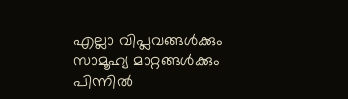എല്ലാ വിപ്ലവങ്ങള്‍ക്കും സാമൂഹ്യ മാറ്റങ്ങള്‍ക്കും പിന്നില്‍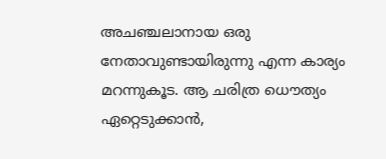അചഞ്ചലാനായ ഒരു നേതാവുണ്ടായിരുന്നു എന്ന കാര്യം മറന്നുകൂട. ആ ചരിത്ര ധൌത്യം ഏറ്റെടുക്കാന്‍,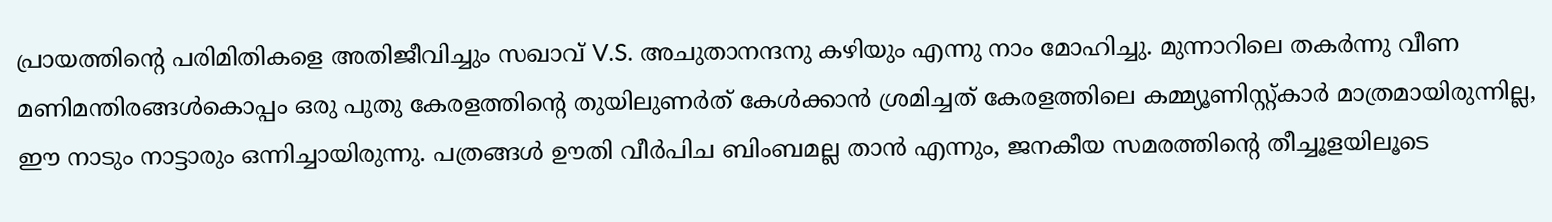പ്രായത്തിന്റെ പരിമിതികളെ അതിജീവിച്ചും സഖാവ് V.S. അചുതാനന്ദനു കഴിയും എന്നു നാം മോഹിച്ചു. മുന്നാറിലെ തകര്‍ന്നു വീണ മണിമന്തിരങ്ങള്‍കൊപ്പം ഒരു പുതു കേരളത്തിന്റെ തുയിലുണര്‍ത് കേള്‍ക്കാന്‍ ശ്രമിച്ചത് കേരളത്തിലെ കമ്മ്യൂണിസ്റ്റ്കാര്‍ മാത്രമായിരുന്നില്ല, ഈ നാടും നാട്ടാരും ഒന്നിച്ചായിരുന്നു. പത്രങ്ങള്‍ ഊതി വീര്‍പിച ബിംബമല്ല താന്‍ എന്നും, ജനകീയ സമരത്തിന്റെ തീച്ചൂളയിലൂടെ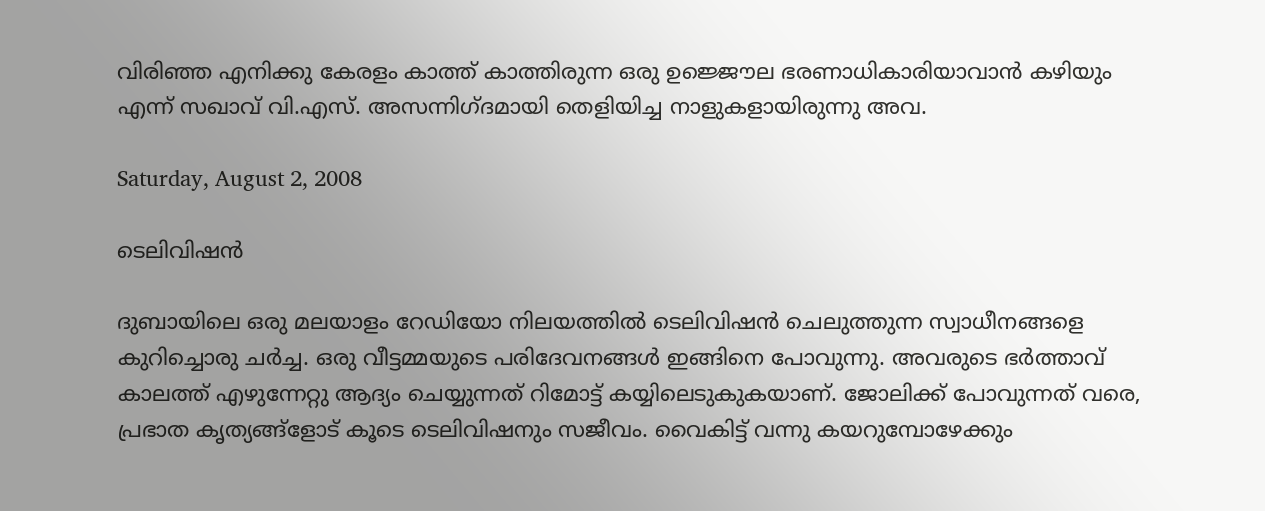വിരിഞ്ഞ എനിക്കു കേരളം കാത്ത് കാത്തിരുന്ന ഒരു ഉജ്ജൌല ഭരണാധികാരിയാവാന്‍ കഴിയും എന്ന് സഖാവ് വി.എസ്. അസന്നിഗ്ദമായി തെളിയിച്ച നാളുകളായിരുന്നു അവ.

Saturday, August 2, 2008

ടെലിവിഷന്‍

ദുബായിലെ ഒരു മലയാളം റേഡിയോ നിലയത്തില്‍ ടെലിവിഷന്‍ ചെലുത്തുന്ന സ്വാധീനങ്ങളെ കുറിച്ചൊരു ചര്‍ച്ച. ഒരു വീട്ടമ്മയുടെ പരിദേവനങ്ങള്‍ ഇങ്ങിനെ പോവുന്നു. അവരുടെ ഭര്‍ത്താവ് കാലത്ത് എഴുന്നേറ്റു ആദ്യം ചെയ്യുന്നത് റിമോട്ട് കയ്യിലെടുകുകയാണ്. ജോലിക്ക് പോവുന്നത് വരെ, പ്രഭാത കൃത്യങ്ങ്ളോട് കൂടെ ടെലിവിഷനും സജീവം. വൈകിട്ട് വന്നു കയറുമ്പോഴേക്കും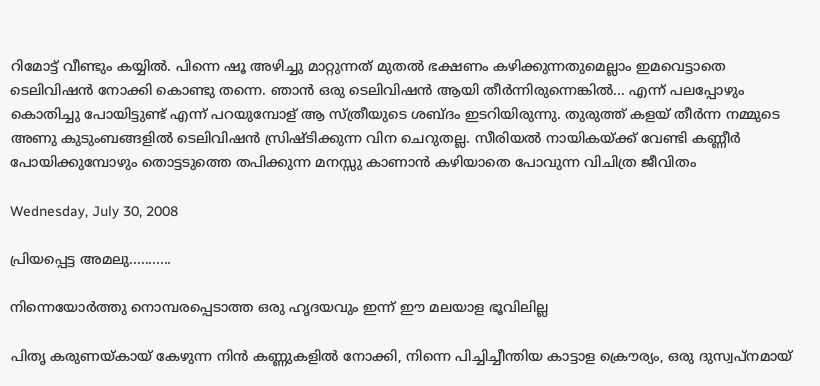റിമോട്ട് വീണ്ടും കയ്യില്‍. പിന്നെ ഷൂ അഴിച്ചു മാറ്റുന്നത് മുതല്‍ ഭക്ഷണം കഴിക്കുന്നതുമെല്ലാം ഇമവെട്ടാതെ ടെലിവിഷന്‍ നോക്കി കൊണ്ടു തന്നെ. ഞാന്‍ ഒരു ടെലിവിഷന്‍ ആയി തീര്‍ന്നിരുന്നെങ്കില്‍... എന്ന് പലപ്പോഴും കൊതിച്ചു പോയിട്ടുണ്ട് എന്ന് പറയുമ്പോള് ആ സ്ത്രീയുടെ ശബ്ദം ഇടറിയിരുന്നു. തുരുത്ത് കളയ്‌ തീര്‍ന്ന നമ്മുടെ അണു കുടുംബങ്ങളില്‍ ടെലിവിഷന്‍ സ്രിഷ്ടിക്കുന്ന വിന ചെറുതല്ല. സീരിയല്‍ നായികയ്ക്ക് വേണ്ടി കണ്ണീര്‍ പോയിക്കുമ്പോഴും തൊട്ടടുത്തെ തപിക്കുന്ന മനസ്സു കാണാന്‍ കഴിയാതെ പോവുന്ന വിചിത്ര ജീവിതം

Wednesday, July 30, 2008

പ്രിയപ്പെട്ട അമലു...........

നിന്നെയോര്‍ത്തു നൊമ്പരപ്പെടാത്ത ഒരു ഹൃദയവും ഇന്ന് ഈ മലയാള ഭൂവിലില്ല

പിതൃ കരുണയ്കായ്‌ കേഴുന്ന നിന്‍ കണ്ണുകളില്‍ നോക്കി, നിന്നെ പിച്ചിച്ചീന്തിയ കാട്ടാള ക്രൌര്യം, ഒരു ദുസ്വപ്നമായ്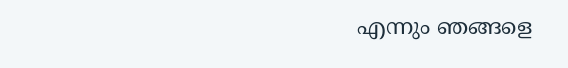എന്നും ഞങ്ങളെ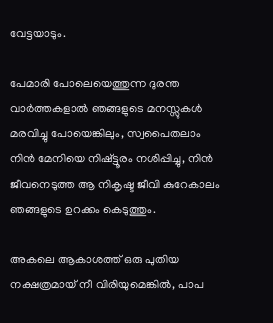വേട്ടയാടും.

പേമാരി പോലെയെത്തുന്ന ദുരന്ത വാര്‍ത്തകളാല്‍ ഞങ്ങളുടെ മനസ്സുകള്‍ മരവിച്ചു പോയെങ്കിലും, സ്വപൈതലാം നിന്‍ മേനിയെ നിഷ്ട്ടൂരം നശിപ്പിച്ചു, നിന്‍ ജീവനെടുത്ത ആ നികൃഷ്ട ജീവി കുറേകാലം ഞങ്ങളുടെ ഉറക്കം കെടുത്തും.

അകലെ ആകാശത്ത് ഒരു പുതിയ നക്ഷത്രമായ്‌ നീ വിരിയുമെങ്കില്‍, പാപ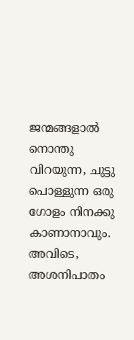ജന്മങ്ങളാല്‍ നൊന്തു വിറയുന്ന, ചുട്ടു പൊള്ളുന്ന ഒരു ഗോളം നിനക്കു കാണാനാവും. അവിടെ, അശനിപാതം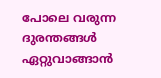പോലെ വരുന്ന ദുരന്തങ്ങള്‍ ഏറ്റുവാങ്ങാന്‍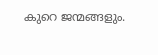കുറെ ജന്മങ്ങളും.